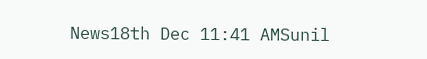News18th Dec 11:41 AMSunil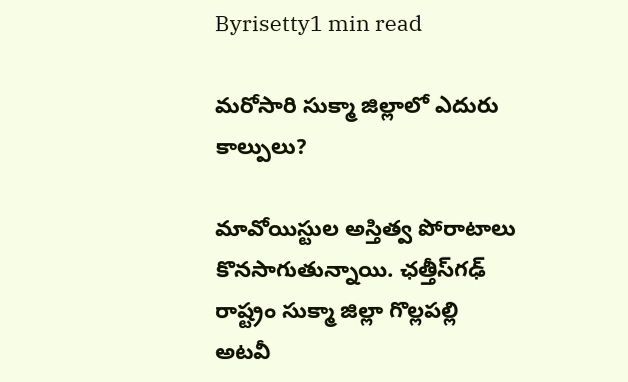Byrisetty1 min read

మరోసారి సుక్మా జిల్లాలో ఎదురు కాల్పులు?

మావోయిస్టుల అస్తిత్వ పోరాటాలు కొనసాగుతున్నాయి. ఛత్తీస్‌గఢ్ రాష్ట్రం సుక్మా జిల్లా గొల్లపల్లి అటవీ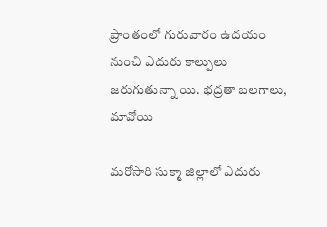ప్రాంతంలో గురువారం ఉదయం నుంచి ఎదురు కాల్పులు జరుగుతున్నా యి. భద్రతా బలగాలు, మావోయి

మరోసారి సుక్మా జిల్లాలో ఎదురు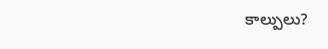కాల్పులు?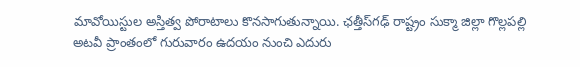మావోయిస్టుల అస్తిత్వ పోరాటాలు కొనసాగుతున్నాయి. ఛత్తీస్‌గఢ్ రాష్ట్రం సుక్మా జిల్లా గొల్లపల్లి అటవీ ప్రాంతంలో గురువారం ఉదయం నుంచి ఎదురు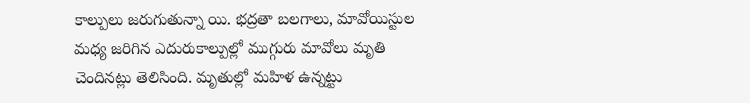కాల్పులు జరుగుతున్నా యి. భద్రతా బలగాలు, మావోయిస్టుల మధ్య జరిగిన ఎదురుకాల్పుల్లో ముగ్గురు మావోలు మృతి చెందినట్లు తెలిసింది. మృతుల్లో మహిళ ఉన్నట్టు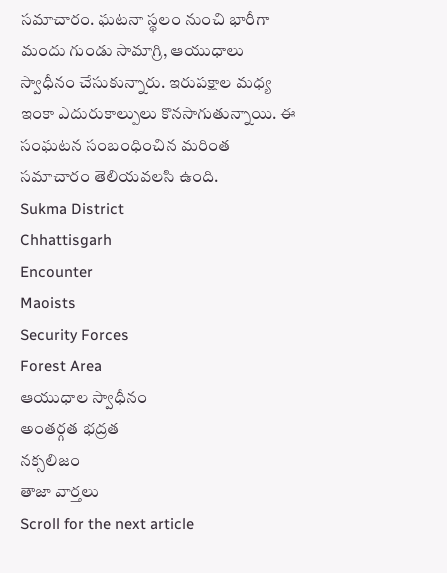సమాచారం. ఘటనా స్థలం నుంచి భారీగా మందు గుండు సామాగ్రి, ఆయుధాలు స్వాధీనం చేసుకున్నారు. ఇరుపక్షాల మధ్య ఇంకా ఎదురుకాల్పులు కొనసాగుతున్నాయి. ఈ సంఘటన సంబంధించిన మరింత సమాచారం తెలియవలసి ఉంది.
Sukma District
Chhattisgarh
Encounter
Maoists
Security Forces
Forest Area
ఆయుధాల స్వాధీనం
అంతర్గత భద్రత
నక్సలిజం
తాజా వార్తలు
Scroll for the next article